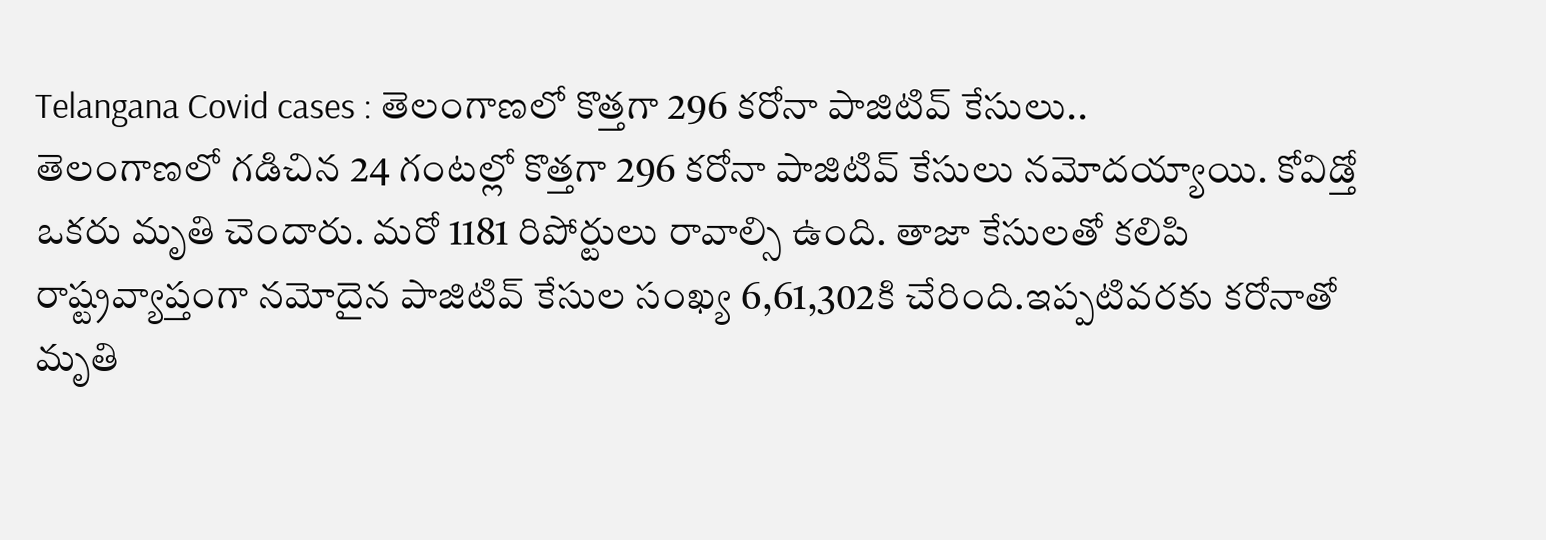Telangana Covid cases : తెలంగాణలో కొత్తగా 296 కరోనా పాజిటివ్ కేసులు..
తెలంగాణలో గడిచిన 24 గంటల్లో కొత్తగా 296 కరోనా పాజిటివ్ కేసులు నమోదయ్యాయి. కోవిడ్తో ఒకరు మృతి చెందారు. మరో 1181 రిపోర్టులు రావాల్సి ఉంది. తాజా కేసులతో కలిపి రాష్ట్రవ్యాప్తంగా నమోదైన పాజిటివ్ కేసుల సంఖ్య 6,61,302కి చేరింది.ఇప్పటివరకు కరోనాతో మృతి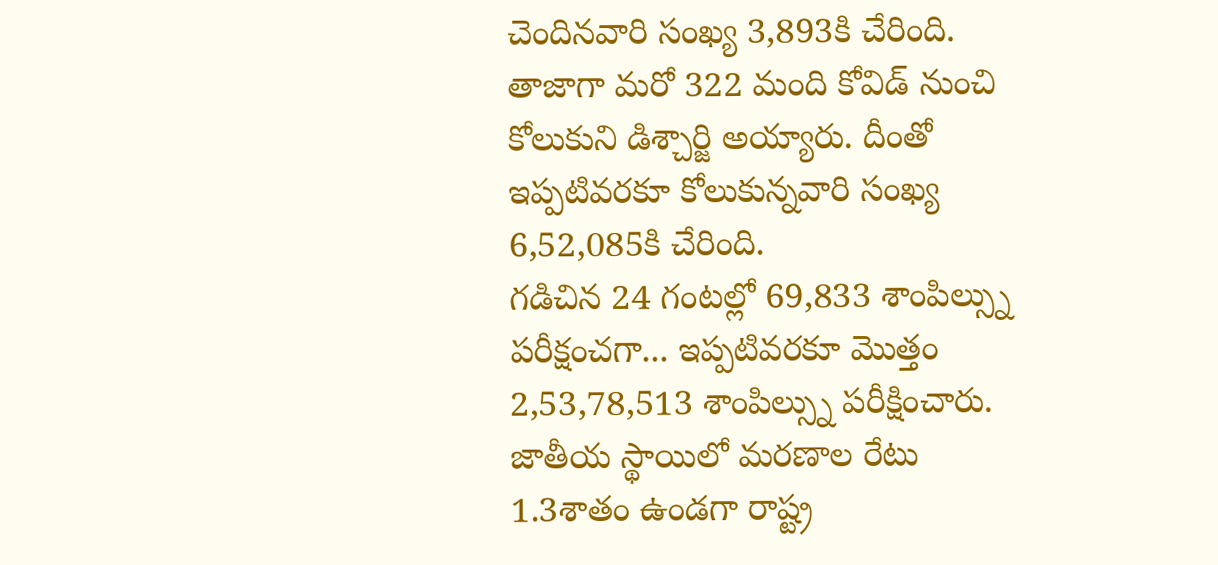చెందినవారి సంఖ్య 3,893కి చేరింది. తాజాగా మరో 322 మంది కోవిడ్ నుంచి కోలుకుని డిశ్చార్జి అయ్యారు. దీంతో ఇప్పటివరకూ కోలుకున్నవారి సంఖ్య 6,52,085కి చేరింది.
గడిచిన 24 గంటల్లో 69,833 శాంపిల్స్ను పరీక్షంచగా... ఇప్పటివరకూ మొత్తం 2,53,78,513 శాంపిల్స్ను పరీక్షించారు. జాతీయ స్థాయిలో మరణాల రేటు 1.3శాతం ఉండగా రాష్ట్ర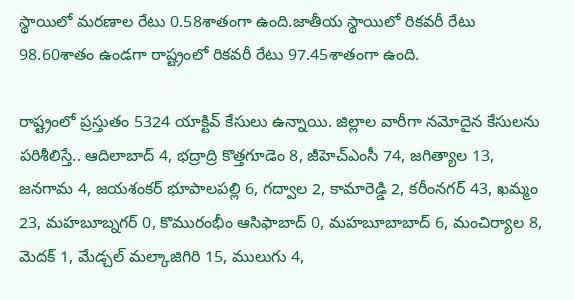స్థాయిలో మరణాల రేటు 0.58శాతంగా ఉంది.జాతీయ స్థాయిలో రికవరీ రేటు 98.60శాతం ఉండగా రాష్ట్రంలో రికవరీ రేటు 97.45శాతంగా ఉంది.

రాష్ట్రంలో ప్రస్తుతం 5324 యాక్టివ్ కేసులు ఉన్నాయి. జిల్లాల వారీగా నమోదైన కేసులను పరిశీలిస్తే.. ఆదిలాబాద్ 4, భద్రాద్రి కొత్తగూడెం 8, జీహెచ్ఎంసీ 74, జగిత్యాల 13, జనగామ 4, జయశంకర్ భూపాలపల్లి 6, గద్వాల 2, కామారెడ్డి 2, కరీంనగర్ 43, ఖమ్మం 23, మహబూబ్నగర్ 0, కొమురంభీం ఆసిఫాబాద్ 0, మహబూబాబాద్ 6, మంచిర్యాల 8, మెదక్ 1, మేడ్చల్ మల్కాజిగిరి 15, ములుగు 4,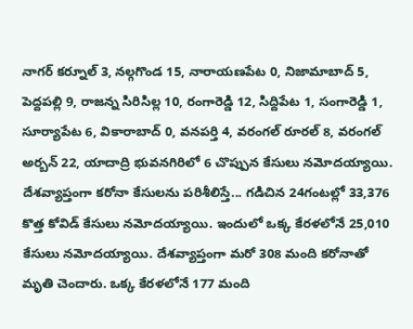నాగర్ కర్నూల్ 3, నల్గగొండ 15, నారాయణపేట 0, నిజామాబాద్ 5, పెద్దపల్లి 9, రాజన్న సిరిసిల్ల 10, రంగారెడ్డి 12, సిద్దిపేట 1, సంగారెడ్డి 1, సూర్యాపేట 6, వికారాబాద్ 0, వనపర్తి 4, వరంగల్ రూరల్ 8, వరంగల్ అర్బన్ 22, యాదాద్రి భువనగిరిలో 6 చొప్పున కేసులు నమోదయ్యాయి.
దేశవ్యాప్తంగా కరోనా కేసులను పరిశీలిస్తే... గడిచిన 24గంటల్లో 33,376 కొత్త కోవిడ్ కేసులు నమోదయ్యాయి. ఇందులో ఒక్క కేరళలోనే 25,010 కేసులు నమోదయ్యాయి. దేశవ్యాప్తంగా మరో 308 మంది కరోనాతో మృతి చెందారు. ఒక్క కేరళలోనే 177 మంది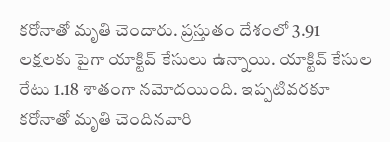కరోనాతో మృతి చెందారు. ప్రస్తుతం దేశంలో 3.91 లక్షలకు పైగా యాక్టివ్ కేసులు ఉన్నాయి. యాక్టివ్ కేసుల రేటు 1.18 శాతంగా నమోదయింది. ఇప్పటివరకూ కరోనాతో మృతి చెందినవారి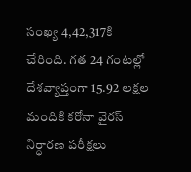సంఖ్య 4,42,317కి చేరింది. గత 24 గంటల్లో దేశవ్యాప్తంగా 15.92 లక్షల మందికి కరోనా వైరస్ నిర్ధారణ పరీక్షలు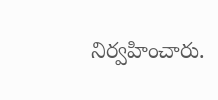నిర్వహించారు.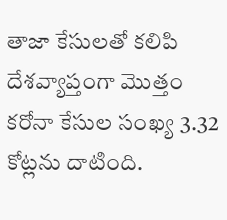తాజా కేసులతో కలిపి దేశవ్యాప్తంగా మొత్తం కరోనా కేసుల సంఖ్య 3.32 కోట్లను దాటింది.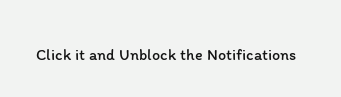Click it and Unblock the Notifications